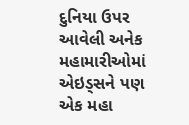દુનિયા ઉપર આવેલી અનેક મહામારીઓમાં એઇડ્સને પણ એક મહા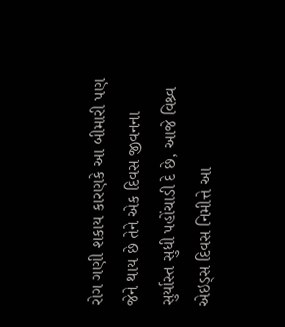રોગ ગણી શકાય કારણકે આ બીમારી પણ જેને થાય છે તેને એક દિવસ જીવનના સુર્યાસ્ત સુધી પહોંચાડી દે છે, આજે વિશ્ર્વ એઇડ્સ દિવસ નિમીત્તે આ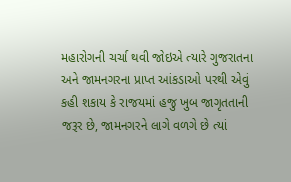મહારોગની ચર્ચા થવી જોઇએ ત્યારે ગુજરાતના અને જામનગરના પ્રાપ્ત આંકડાઓ પરથી એવું કહી શકાય કે રાજયમાં હજુ ખુબ જાગૃતતાની જરૂર છે, જામનગરને લાગે વળગે છે ત્યાં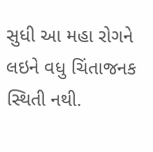સુધી આ મહા રોગને લઇને વધુ ચિંતાજનક સ્થિતી નથી.